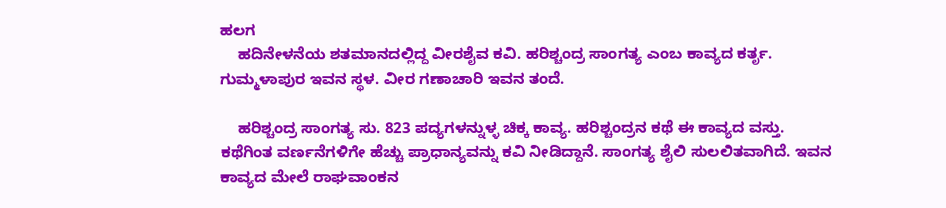ಹಲಗ
    ಹದಿನೇಳನೆಯ ಶತಮಾನದಲ್ಲಿದ್ದ ವೀರಶೈವ ಕವಿ. ಹರಿಶ್ಚಂದ್ರ ಸಾಂಗತ್ಯ ಎಂಬ ಕಾವ್ಯದ ಕರ್ತೃ. ಗುಮ್ಮಳಾಪುರ ಇವನ ಸ್ಥಳ. ವೀರ ಗಣಾಚಾರಿ ಇವನ ತಂದೆ.

    ಹರಿಶ್ಚಂದ್ರ ಸಾಂಗತ್ಯ ಸು. 823 ಪದ್ಯಗಳನ್ನುಳ್ಳ ಚಿಕ್ಕ ಕಾವ್ಯ. ಹರಿಶ್ಚಂದ್ರನ ಕಥೆ ಈ ಕಾವ್ಯದ ವಸ್ತು. ಕಥೆಗಿಂತ ವರ್ಣನೆಗಳಿಗೇ ಹೆಚ್ಚು ಪ್ರಾಧಾನ್ಯವನ್ನು ಕವಿ ನೀಡಿದ್ದಾನೆ. ಸಾಂಗತ್ಯ ಶೈಲಿ ಸುಲಲಿತವಾಗಿದೆ. ಇವನ ಕಾವ್ಯದ ಮೇಲೆ ರಾಘವಾಂಕನ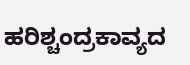ಹರಿಶ್ಚಂದ್ರಕಾವ್ಯದ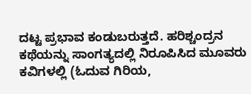ದಟ್ಟ ಪ್ರಭಾವ ಕಂಡುಬರುತ್ತದೆ. ಹರಿಶ್ಚಂದ್ರನ ಕಥೆಯನ್ನು ಸಾಂಗತ್ಯದಲ್ಲಿ ನಿರೂಪಿಸಿದ ಮೂವರು ಕವಿಗಳಲ್ಲಿ (ಓದುವ ಗಿರಿಯ,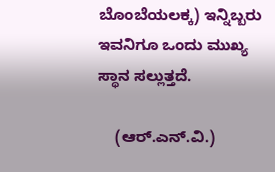ಬೊಂಬೆಯಲಕ್ಕ) ಇನ್ನಿಬ್ಬರು ಇವನಿಗೂ ಒಂದು ಮುಖ್ಯ ಸ್ಥಾನ ಸಲ್ಲುತ್ತದೆ.

    (ಆರ್.ಎನ್.ವಿ.)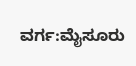ವರ್ಗ:ಮೈಸೂರು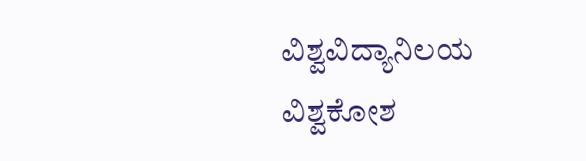ವಿಶ್ವವಿದ್ಯಾನಿಲಯ ವಿಶ್ವಕೋಶ